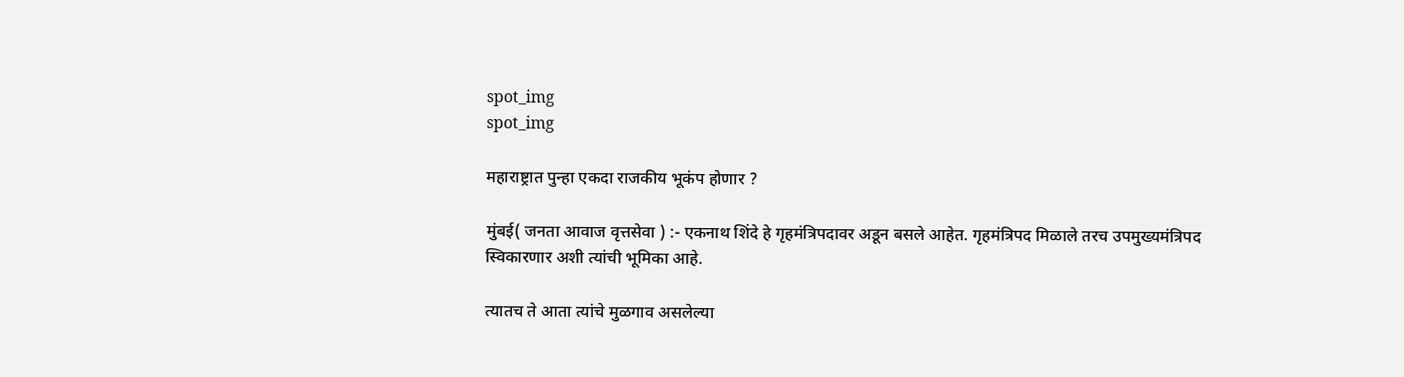spot_img
spot_img

महाराष्ट्रात पुन्हा एकदा राजकीय भूकंप होणार ?

मुंबई( जनता आवाज वृत्तसेवा ) :- एकनाथ शिंदे हे गृहमंत्रिपदावर अडून बसले आहेत. गृहमंत्रिपद मिळाले तरच उपमुख्यमंत्रिपद स्विकारणार अशी त्यांची भूमिका आहे.

त्यातच ते आता त्यांचे मुळगाव असलेल्या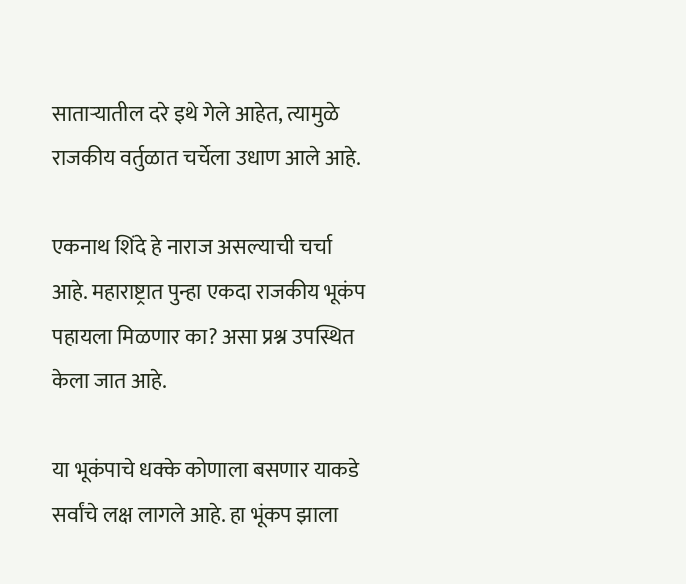साताऱ्यातील दरे इथे गेले आहेत, त्यामुळे राजकीय वर्तुळात चर्चेला उधाण आले आहे.

एकनाथ शिंदे हे नाराज असल्याची चर्चा आहे. महाराष्ट्रात पुन्हा एकदा राजकीय भूकंप पहायला मिळणार का? असा प्रश्न उपस्थित केला जात आहे.

या भूकंपाचे धक्के कोणाला बसणार याकडे सर्वांचे लक्ष लागले आहे. हा भूंकप झाला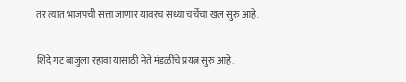तर त्यात भाजपची सत्ता जाणार यावरच सध्या चर्चेचा खल सुरु आहे.

शिंदे गट बाजुला रहावा यासाठी नेते मंडळींचे प्रयत्न सुरु आहे.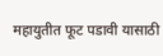महायुतीत फूट पडावी यासाठी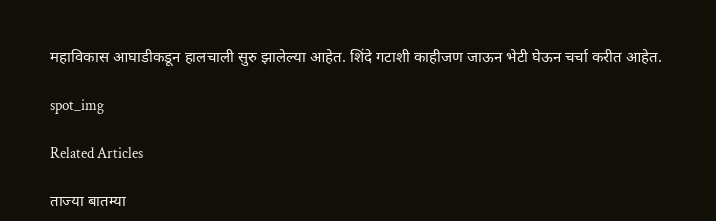महाविकास आघाडीकडून हालचाली सुरु झालेल्या आहेत. शिंदे गटाशी काहीजण जाऊन भेटी घेऊन चर्चा करीत आहेत.

spot_img

Related Articles

ताज्या बातम्या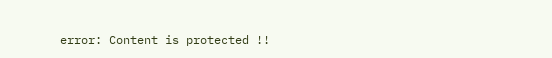error: Content is protected !!